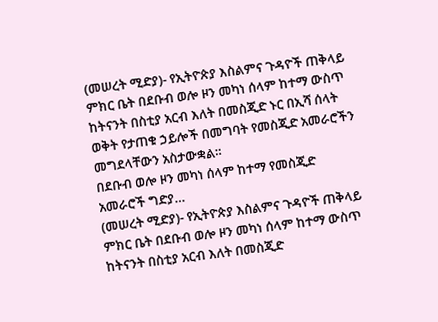(መሠረት ሚድያ)- የኢትዮጵያ እስልምና ጉዳዮች ጠቅላይ ምክር ቤት በደቡብ ወሎ ዞን መካነ ሰላም ከተማ ውስጥ ከትናንት በስቲያ አርብ እለት በመስጂድ ኑር በኢሻ ሰላት ወቅት የታጠቁ ኃይሎች በመግባት የመስጂድ አመራሮችን መግደላቸውን አስታውቋል።
በደቡብ ወሎ ዞን መካነ ሰላም ከተማ የመስጂድ አመራሮች ግድያ…
(መሠረት ሚድያ)- የኢትዮጵያ እስልምና ጉዳዮች ጠቅላይ ምክር ቤት በደቡብ ወሎ ዞን መካነ ሰላም ከተማ ውስጥ ከትናንት በስቲያ አርብ እለት በመስጂድ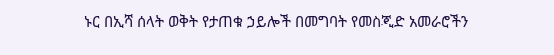ኑር በኢሻ ሰላት ወቅት የታጠቁ ኃይሎች በመግባት የመስጂድ አመራሮችን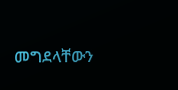መግደላቸውን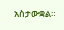አስታውቋል።